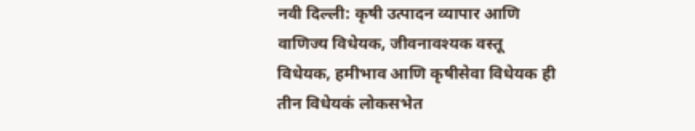नवी दिल्ली: कृषी उत्पादन व्यापार आणि वाणिज्य विधेयक, जीवनावश्यक वस्तू विधेयक, हमीभाव आणि कृषीसेवा विधेयक ही तीन विधेयकं लोकसभेत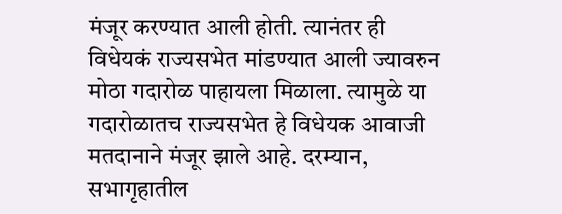मंजूर करण्यात आली होती. त्यानंतर ही विधेयकं राज्यसभेत मांडण्यात आली ज्यावरुन मोठा गदारोळ पाहायला मिळाला. त्यामुळे या गदारोळातच राज्यसभेत हे विधेयक आवाजी मतदानाने मंजूर झाले आहे. दरम्यान, सभागृहातील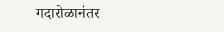गदारोळानंतर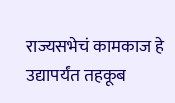राज्यसभेचं कामकाज हे उद्यापर्यंत तहकूब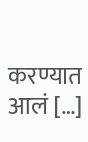करण्यात आलं […]